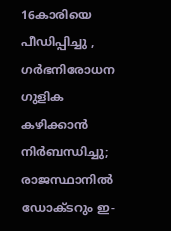16കാരിയെ പീഡിപ്പിച്ചു , ഗർഭനിരോധന ഗുളിക കഴിക്കാൻ നിർബന്ധിച്ചു; രാജസ്ഥാനിൽ ഡോക്ടറും ഇ-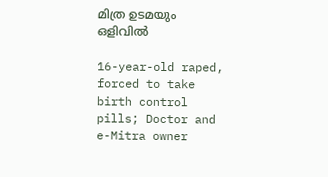മിത്ര ഉടമയും ഒളിവിൽ

16-year-old raped, forced to take birth control pills; Doctor and e-Mitra owner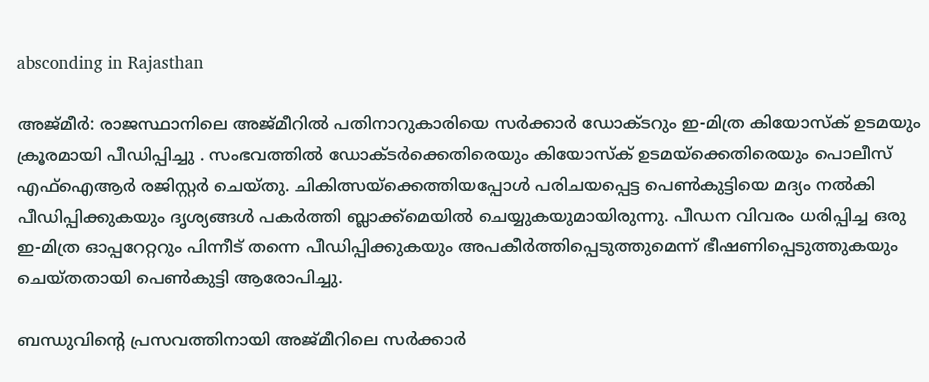absconding in Rajasthan

അജ്മീർ: രാജസ്ഥാനിലെ അജ്മീറിൽ പതിനാറുകാരിയെ സർക്കാർ ഡോക്ടറും ഇ-മിത്ര കിയോസ്‌ക് ഉടമയും ക്രൂരമായി പീഡിപ്പിച്ചു . സംഭവത്തിൽ ഡോക്ടർക്കെതിരെയും കിയോസ്‌ക് ഉടമയ്ക്കെതിരെയും പൊലീസ് എഫ്‌ഐആർ രജിസ്റ്റർ ചെയ്തു. ചികിത്സയ്ക്കെത്തിയപ്പോൾ പരിചയപ്പെട്ട പെൺകുട്ടിയെ മദ്യം നൽകി പീഡിപ്പിക്കുകയും ദൃശ്യങ്ങൾ പകർത്തി ബ്ലാക്ക്‌മെയിൽ ചെയ്യുകയുമായിരുന്നു. പീഡന വിവരം ധരിപ്പിച്ച ഒരു ഇ-മിത്ര ഓപ്പറേറ്ററും പിന്നീട് തന്നെ പീഡിപ്പിക്കുകയും അപകീർത്തിപ്പെടുത്തുമെന്ന് ഭീഷണിപ്പെടുത്തുകയും ചെയ്തതായി പെൺകുട്ടി ആരോപിച്ചു.

ബന്ധുവിന്റെ പ്രസവത്തിനായി അജ്മീറിലെ സർക്കാർ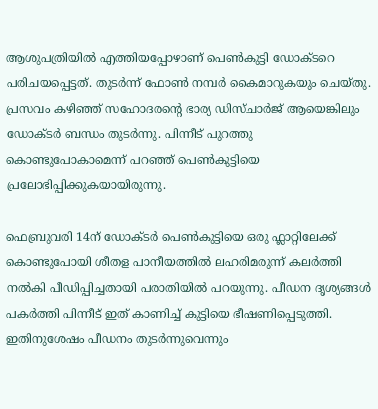ആശുപത്രിയിൽ എത്തിയപ്പോഴാണ് പെൺകുട്ടി ഡോക്ടറെ പരിചയപ്പെട്ടത്. തുടർന്ന് ഫോൺ നമ്പർ കൈമാറുകയും ചെയ്തു. പ്രസവം കഴിഞ്ഞ് സഹോദരന്റെ ഭാര്യ ഡിസ്ചാർജ് ആയെങ്കിലും ഡോക്ടർ ബന്ധം തുടർന്നു. പിന്നീട് പുറത്തു കൊണ്ടുപോകാമെന്ന് പറഞ്ഞ് പെൺകുട്ടിയെ പ്രലോഭിപ്പിക്കുകയായിരുന്നു.

ഫെബ്രുവരി 14ന് ഡോക്ടർ പെൺകുട്ടിയെ ഒരു ഫ്ലാറ്റിലേക്ക് കൊണ്ടുപോയി ശീതള പാനീയത്തിൽ ലഹരിമരുന്ന് കലർത്തി നൽകി പീഡിപ്പിച്ചതായി പരാതിയിൽ പറയുന്നു. പീഡന ദൃശ്യങ്ങൾ പകർത്തി പിന്നീട് ഇത് കാണിച്ച് കുട്ടിയെ ഭീഷണിപ്പെടുത്തി. ഇതിനുശേഷം പീഡനം തുടര്‍ന്നുവെന്നും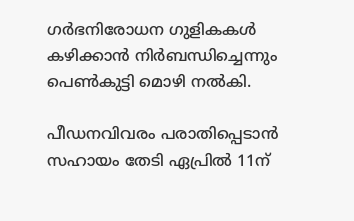ഗർഭനിരോധന ഗുളികകൾ കഴിക്കാൻ നിർബന്ധിച്ചെന്നും പെൺകുട്ടി മൊഴി നൽകി.

പീഡനവിവരം പരാതിപ്പെടാൻ സഹായം തേടി ഏപ്രിൽ 11ന്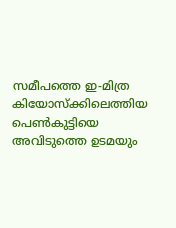സമീപത്തെ ഇ-മിത്ര കിയോസ്‌ക്കിലെത്തിയ പെൺകുട്ടിയെ അവിടുത്തെ ഉടമയും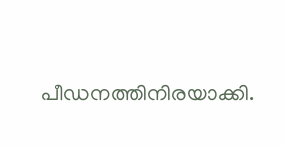പീഡനത്തിനിരയാക്കി.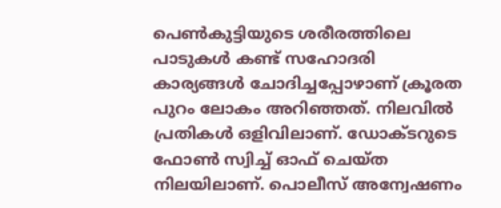പെൺകുട്ടിയുടെ ശരീരത്തിലെ പാടുകൾ കണ്ട് സഹോദരി കാര്യങ്ങൾ ചോദിച്ചപ്പോഴാണ് ക്രൂരത പുറം ലോകം അറിഞ്ഞത്. നിലവിൽ പ്രതികൾ ഒളിവിലാണ്. ഡോക്ടറുടെ ഫോൺ സ്വിച്ച് ഓഫ് ചെയ്ത നിലയിലാണ്. പൊലീസ് അന്വേഷണം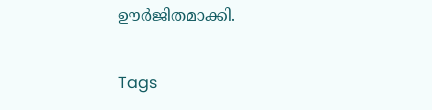ഊർജിതമാക്കി.

Tags